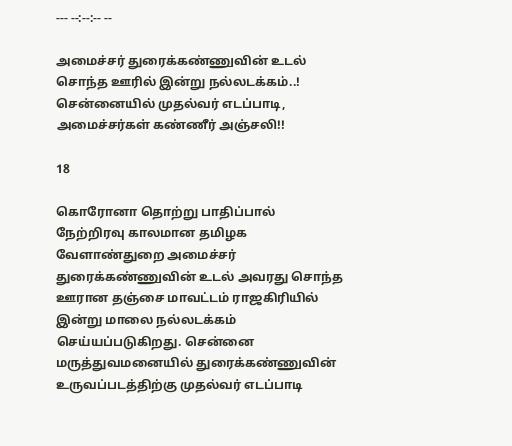--- --:--:-- --

அமைச்சர் துரைக்கண்ணுவின் உடல் சொந்த ஊரில் இன்று நல்லடக்கம்..! சென்னையில் முதல்வர் எடப்பாடி, அமைச்சர்கள் கண்ணீர் அஞ்சலி!!

18

கொரோனா தொற்று பாதிப்பால் நேற்றிரவு காலமான தமிழக வேளாண்துறை அமைச்சர் துரைக்கண்ணுவின் உடல் அவரது சொந்த ஊரான தஞ்சை மாவட்டம் ராஜகிரியில் இன்று மாலை நல்லடக்கம் செய்யப்படுகிறது. சென்னை மருத்துவமனையில் துரைக்கண்ணுவின் உருவப்படத்திற்கு முதல்வர் எடப்பாடி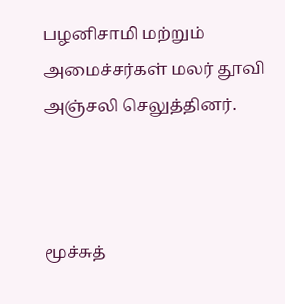பழனிசாமி மற்றும் அமைச்சர்கள் மலர் தூவி அஞ்சலி செலுத்தினர்.



மூச்சுத்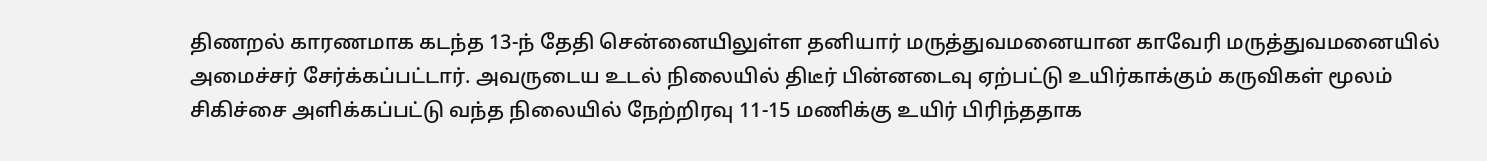திணறல் காரணமாக கடந்த 13-ந் தேதி சென்னையிலுள்ள தனியார் மருத்துவமனையான காவேரி மருத்துவமனையில் அமைச்சர் சேர்க்கப்பட்டார். அவருடைய உடல் நிலையில் திடீர் பின்னடைவு ஏற்பட்டு உயிர்காக்கும் கருவிகள் மூலம் சிகிச்சை அளிக்கப்பட்டு வந்த நிலையில் நேற்றிரவு 11-15 மணிக்கு உயிர் பிரிந்ததாக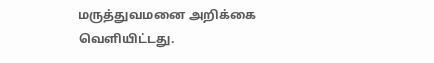மருத்துவமனை அறிக்கை வெளியிட்டது.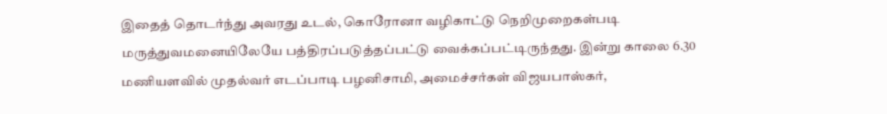இதைத் தொடர்ந்து அவரது உடல், கொரோனா வழிகாட்டு நெறிமுறைகள்படி மருத்துவமனையிலேயே பத்திரப்படுத்தப்பட்டு வைக்கப்பட்டிருந்தது. இன்று காலை 6.30 மணியளவில் முதல்வர் எடப்பாடி பழனிசாமி, அமைச்சர்கள் விஜயபாஸ்கர்,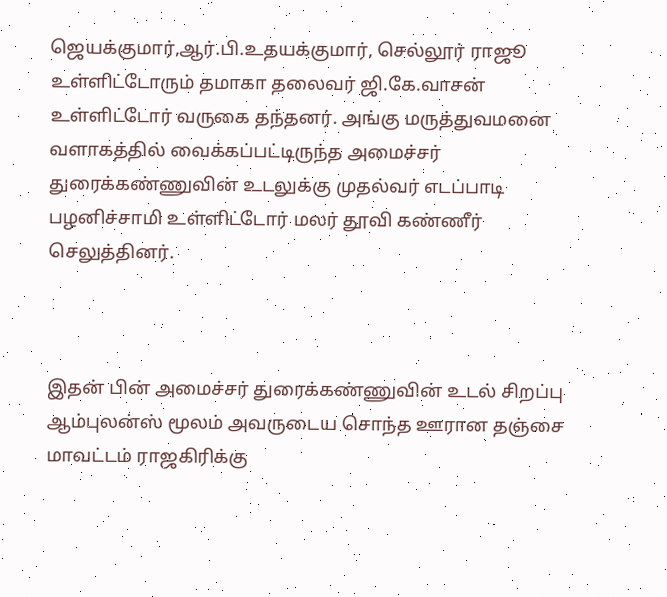ஜெயக்குமார்,ஆர்.பி.உதயக்குமார், செல்லூர் ராஜூ உள்ளிட்டோரும் தமாகா தலைவர் ஜி.கே.வாசன் உள்ளிட்டோர் வருகை தந்தனர். அங்கு மருத்துவமனை வளாகத்தில் வைக்கப்பட்டிருந்த அமைச்சர் துரைக்கண்ணுவின் உடலுக்கு முதல்வர் எடப்பாடி பழனிச்சாமி உள்ளிட்டோர் மலர் தூவி கண்ணீர் செலுத்தினர்.



இதன் பின் அமைச்சர் துரைக்கண்ணுவின் உடல் சிறப்பு ஆம்புலன்ஸ் மூலம் அவருடைய சொந்த ஊரான தஞ்சை மாவட்டம் ராஜகிரிக்கு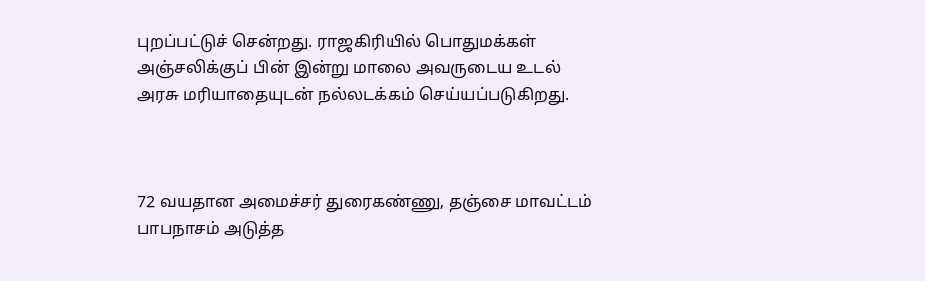புறப்பட்டுச் சென்றது. ராஜகிரியில் பொதுமக்கள் அஞ்சலிக்குப் பின் இன்று மாலை அவருடைய உடல் அரசு மரியாதையுடன் நல்லடக்கம் செய்யப்படுகிறது.



72 வயதான அமைச்சர் துரைகண்ணு, தஞ்சை மாவட்டம் பாபநாசம் அடுத்த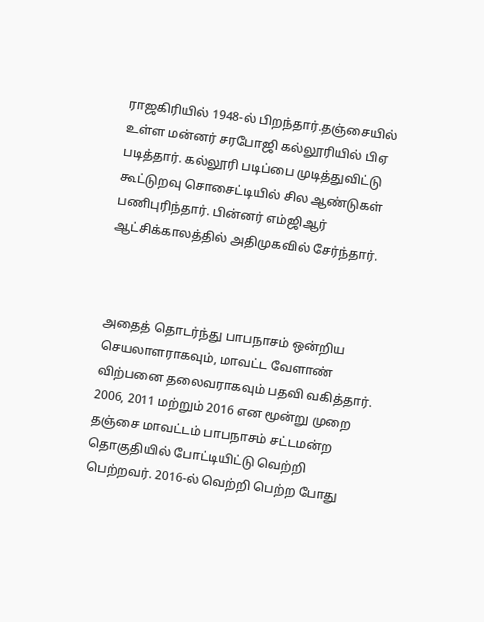ராஜகிரியில் 1948-ல் பிறந்தார்.தஞ்சையில் உள்ள மன்னர் சரபோஜி கல்லூரியில் பிஏ படித்தார். கல்லூரி படிப்பை முடித்துவிட்டு கூட்டுறவு சொசைட்டியில் சில ஆண்டுகள் பணிபுரிந்தார். பின்னர் எம்ஜிஆர் ஆட்சிக்காலத்தில் அதிமுகவில் சேர்ந்தார்.



அதைத் தொடர்ந்து பாபநாசம் ஒன்றிய செயலாளராகவும், மாவட்ட வேளாண் விற்பனை தலைவராகவும் பதவி வகித்தார். 2006, 2011 மற்றும் 2016 என மூன்று முறை தஞ்சை மாவட்டம் பாபநாசம் சட்டமன்ற தொகுதியில் போட்டியிட்டு வெற்றி பெற்றவர். 2016-ல் வெற்றி பெற்ற போது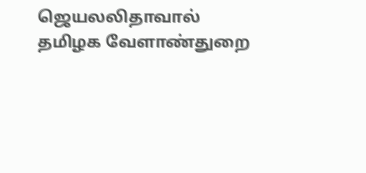ஜெயலலிதாவால் தமிழக வேளாண்துறை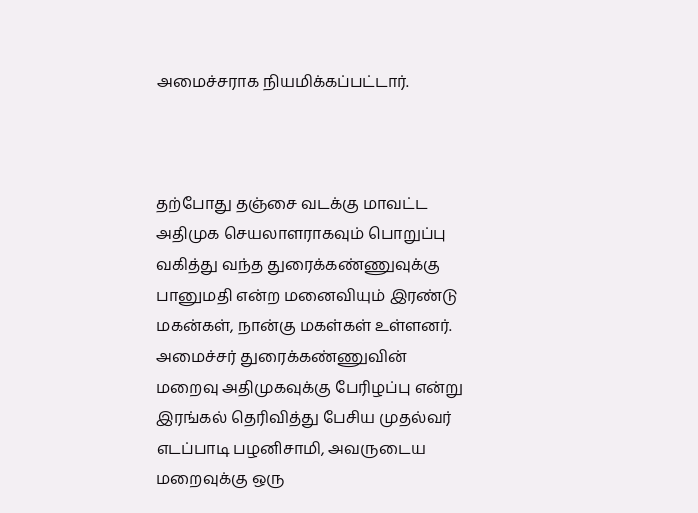அமைச்சராக நியமிக்கப்பட்டார்.



தற்போது தஞ்சை வடக்கு மாவட்ட அதிமுக செயலாளராகவும் பொறுப்பு வகித்து வந்த துரைக்கண்ணுவுக்கு பானுமதி என்ற மனைவியும் இரண்டு மகன்கள், நான்கு மகள்கள் உள்ளனர். அமைச்சர் துரைக்கண்ணுவின் மறைவு அதிமுகவுக்கு பேரிழப்பு என்று இரங்கல் தெரிவித்து பேசிய முதல்வர் எடப்பாடி பழனிசாமி, அவருடைய மறைவுக்கு ஒரு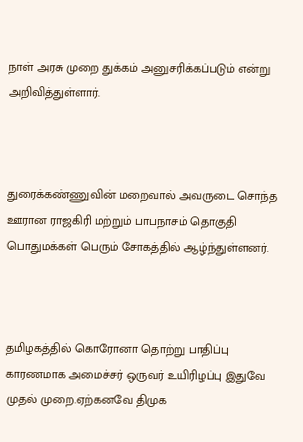நாள் அரசு முறை துக்கம் அனுசரிக்கப்படும் என்று அறிவித்துள்ளார்.



துரைக்கண்ணுவின் மறைவால் அவருடை சொந்த ஊரான ராஜகிரி மற்றும் பாபநாசம் தொகுதி பொதுமக்கள் பெரும் சோகத்தில் ஆழ்ந்துள்ளனர்.



தமிழகத்தில் கொரோனா தொற்று பாதிப்பு காரணமாக அமைச்சர் ஒருவர் உயிரிழப்பு இதுவே முதல் முறை.ஏற்கனவே திமுக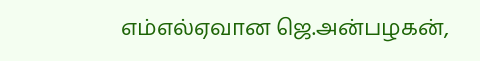எம்எல்ஏவான ஜெ.அன்பழகன்,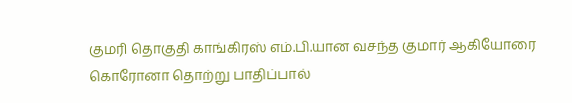குமரி தொகுதி காங்கிரஸ் எம்.பி.யான வசந்த குமார் ஆகியோரை கொரோனா தொற்று பாதிப்பால்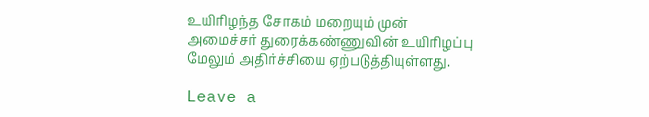உயிரிழந்த சோகம் மறையும் முன் அமைச்சர் துரைக்கண்ணுவின் உயிரிழப்பு மேலும் அதிர்ச்சியை ஏற்படுத்தியுள்ளது.

Leave a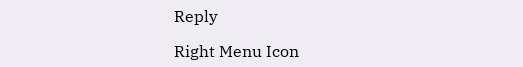Reply

Right Menu Icon